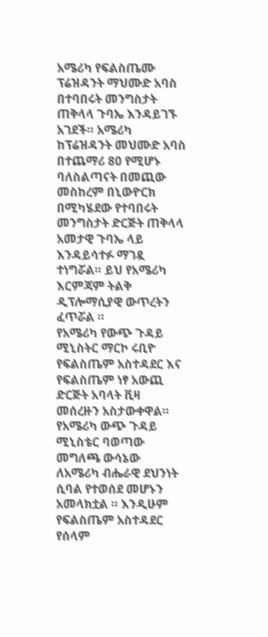አሜሪካ የፍልስጤሙ ፕሬዝዳንት ማህሙድ አባስ በተባበሩት መንግስታት ጠቅላላ ጉባኤ እንዳይገኙ አገደች። አሜሪካ ከፕሬዝዳንት መህሙድ አባስ በተጨማሪ 80 የሚሆኑ ባለስልጣናት በመጪው መስከረም በኒውዮርክ በሚካሄደው የተባበሩት መንግስታት ድርጅት ጠቅላላ አመታዊ ጉባኤ ላይ እንዳይሳተፉ ማገዷ ተነግሯል። ይህ የአሜሪካ እርምጃም ትልቅ ዲፕሎማሲያዊ ውጥረትን ፈጥሯል ።
የአሜሪካ የውጭ ጉዳይ ሚኒስትር ማርኮ ሩቢዮ የፍልስጤም አስተዳደር እና የፍልስጤም ነፃ አውጪ ድርጅት አባላት ቪዛ መሰረዙን አስታውቀዋል።
የአሜሪካ ውጭ ጉዳይ ሚኒስቴር ባወጣው መግለጫ ውሳኔው ለአሜሪካ ብሔራዊ ደህንነት ሲባል የተወሰደ መሆኑን አመላክቷል ። እንዲሁም የፍልስጤም አስተዳደር የሰላም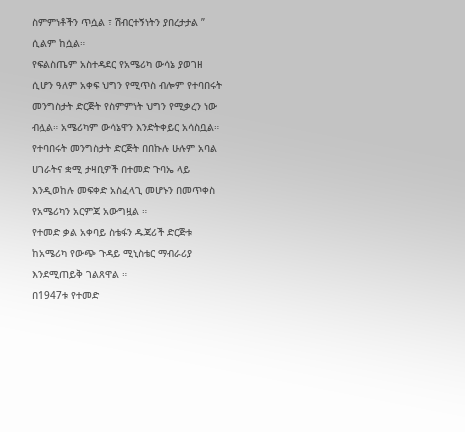ስምምነቶችን ጥሷል ፣ ሽብርተኝነትን ያበረታታል ” ሲልም ከሷል።
የፍልስጤም አስተዳደር የአሜሪካ ውሳኔ ያወገዘ ሲሆን ዓለም አቀፍ ህግን የሚጥስ ብሎም የተባበሩት መንግስታት ድርጅት የስምምነት ህግን የሚቃረን ነው ብሏል። አሜሪካም ውሳኔዋን እንድትቀይር አሳስቧል።
የተባበሩት መንግስታት ድርጅት በበኩሉ ሁሉም አባል ሀገራትና ቋሚ ታዛቢዎች በተመድ ጉባኤ ላይ እንዲወከሉ መፍቀድ አስፈላጊ መሆኑን በመጥቀስ የአሜሪካን አርምጃ አውግዟል ።
የተመድ ቃል አቀባይ ስቴፋን ዱጃሪች ድርጅቱ ከአሜሪካ የውጭ ጉዳይ ሚኒስቴር ማብራሪያ እንደሚጠይቅ ገልጸዋል ።
በ1947ቱ የተመድ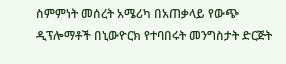ስምምነት መሰረት አሜሪካ በአጠቃላይ የውጭ ዲፕሎማቶች በኒውዮርክ የተባበሩት መንግስታት ድርጅት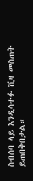ስብሰባ ላይ እንዲሳተፉ ቪዛ መስጠት ይጠበቅበታል።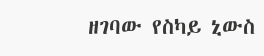ዘገባው የስካይ ኒውስ